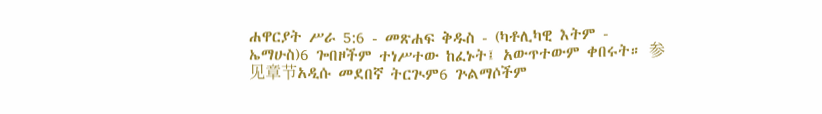ሐዋርያት ሥራ 5:6 - መጽሐፍ ቅዱስ - (ካቶሊካዊ እትም - ኤማሁስ)6 ጐበዞችም ተነሥተው ከፈኑት፤ አውጥተውም ቀበሩት። 参见章节አዲሱ መደበኛ ትርጒም6 ጕልማሶችም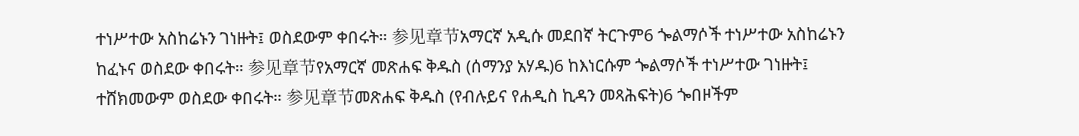ተነሥተው አስከሬኑን ገነዙት፤ ወስደውም ቀበሩት። 参见章节አማርኛ አዲሱ መደበኛ ትርጉም6 ጐልማሶች ተነሥተው አስከሬኑን ከፈኑና ወስደው ቀበሩት። 参见章节የአማርኛ መጽሐፍ ቅዱስ (ሰማንያ አሃዱ)6 ከእነርሱም ጐልማሶች ተነሥተው ገነዙት፤ ተሸክመውም ወስደው ቀበሩት። 参见章节መጽሐፍ ቅዱስ (የብሉይና የሐዲስ ኪዳን መጻሕፍት)6 ጐበዞችም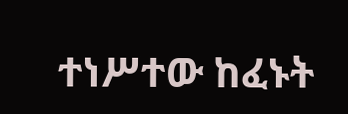ተነሥተው ከፈኑት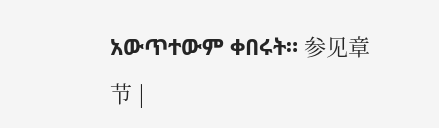አውጥተውም ቀበሩት። 参见章节 |